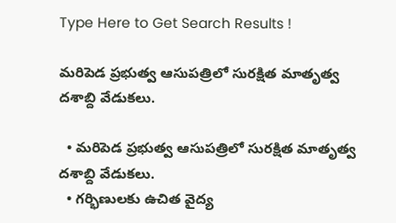Type Here to Get Search Results !

మరిపెడ ప్రభుత్వ ఆసుపత్రిలో సురక్షిత మాతృత్వ దశాబ్ది వేడుకలు.

  • మరిపెడ ప్రభుత్వ ఆసుపత్రిలో సురక్షిత మాతృత్వ దశాబ్ది వేడుకలు.
  • గర్భిణులకు ఉచిత వైద్య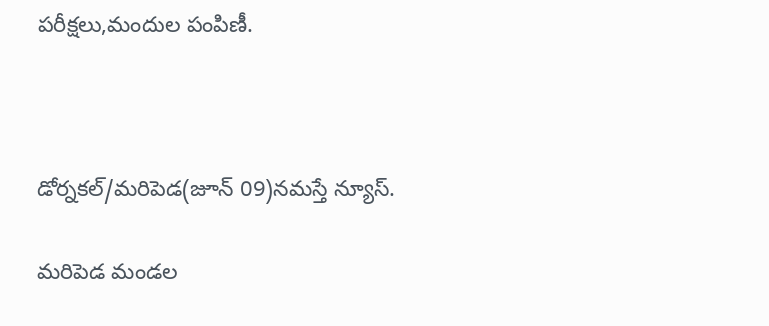పరీక్షలు,మందుల పంపిణీ.



డోర్నకల్/మరిపెడ(జూన్ 09)నమస్తే న్యూస్.

మరిపెడ మండల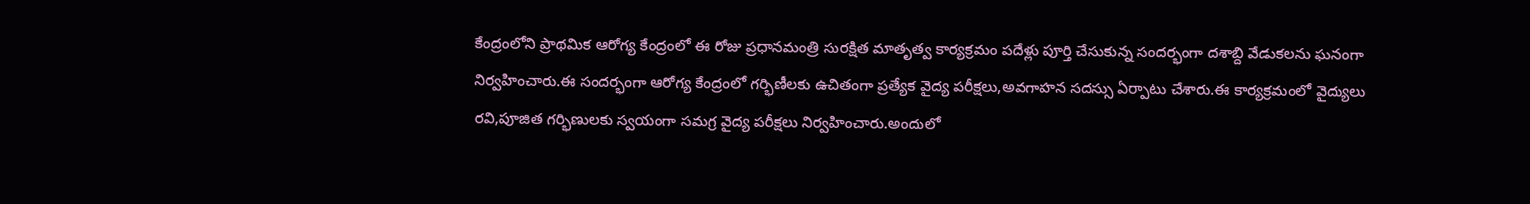కేంద్రంలోని ప్రాథమిక ఆరోగ్య కేంద్రంలో ఈ రోజు ప్రధానమంత్రి సురక్షిత మాతృత్వ కార్యక్రమం పదేళ్లు పూర్తి చేసుకున్న సందర్భంగా దశాబ్ది వేడుకలను ఘనంగా నిర్వహించారు.ఈ సందర్భంగా ఆరోగ్య కేంద్రంలో గర్భిణీలకు ఉచితంగా ప్రత్యేక వైద్య పరీక్షలు,అవగాహన సదస్సు ఏర్పాటు చేశారు.ఈ కార్యక్రమంలో వైద్యులు రవి,పూజిత గర్భిణులకు స్వయంగా సమగ్ర వైద్య పరీక్షలు నిర్వహించారు.అందులో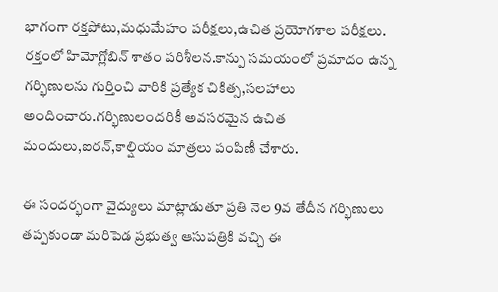భాగంగా రక్తపోటు,మధుమేహం పరీక్షలు,ఉచిత ప్రయోగశాల పరీక్షలు. రక్తంలో హిమోగ్లోబిన్ శాతం పరిశీలన.కాన్పు సమయంలో ప్రమాదం ఉన్న గర్భిణులను గుర్తించి వారికి ప్రత్యేక చికిత్స,సలహాలు అందించారు.గర్భిణులందరికీ అవసరమైన ఉచిత మందులు,ఐరన్,కాల్షియం మాత్రలు పంపిణీ చేశారు.

ఈ సందర్భంగా వైద్యులు మాట్లాడుతూ ప్రతి నెల 9వ తేదీన గర్భిణులు తప్పకుండా మరిపెడ ప్రభుత్వ ఆసుపత్రికి వచ్చి ఈ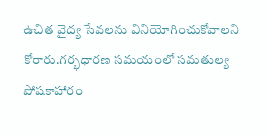ఉచిత వైద్య సేవలను వినియోగించుకోవాలని కోరారు.గర్భధారణ సమయంలో సమతుల్య పోషకాహారం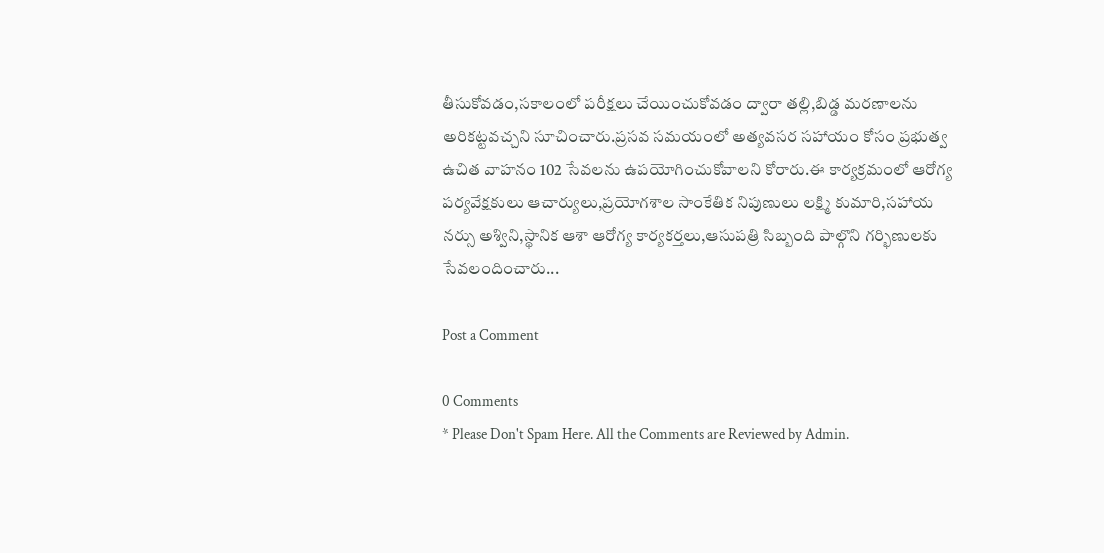తీసుకోవడం,సకాలంలో పరీక్షలు చేయించుకోవడం ద్వారా తల్లి,బిడ్డ మరణాలను అరికట్టవచ్చని సూచించారు.ప్రసవ సమయంలో అత్యవసర సహాయం కోసం ప్రభుత్వ ఉచిత వాహనం 102 సేవలను ఉపయోగించుకోవాలని కోరారు.ఈ కార్యక్రమంలో ఆరోగ్య పర్యవేక్షకులు ఆచార్యులు,ప్రయోగశాల సాంకేతిక నిపుణులు లక్ష్మి కుమారి,సహాయ నర్సు అశ్విని,స్థానిక ఆశా ఆరోగ్య కార్యకర్తలు,ఆసుపత్రి సిబ్బంది పాల్గొని గర్భిణులకు సేవలందించారు...

Post a Comment

0 Comments
* Please Don't Spam Here. All the Comments are Reviewed by Admin.